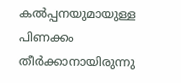കല്‍പ്പനയുമായുള്ള പിണക്കം തീര്‍ക്കാനായിരുന്നു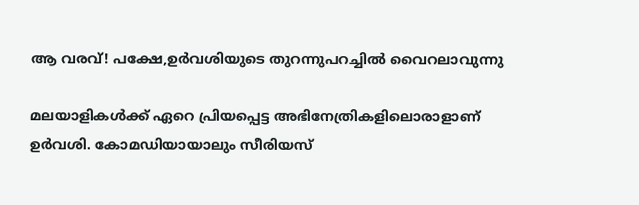ആ വരവ്! പക്ഷേ,ഉര്‍വശിയുടെ തുറന്നുപറച്ചില്‍ വൈറലാവുന്നു

മലയാളികള്‍ക്ക് ഏറെ പ്രിയപ്പെട്ട അഭിനേത്രികളിലൊരാളാണ് ഉര്‍വശി. കോമഡിയായാലും സീരിയസ്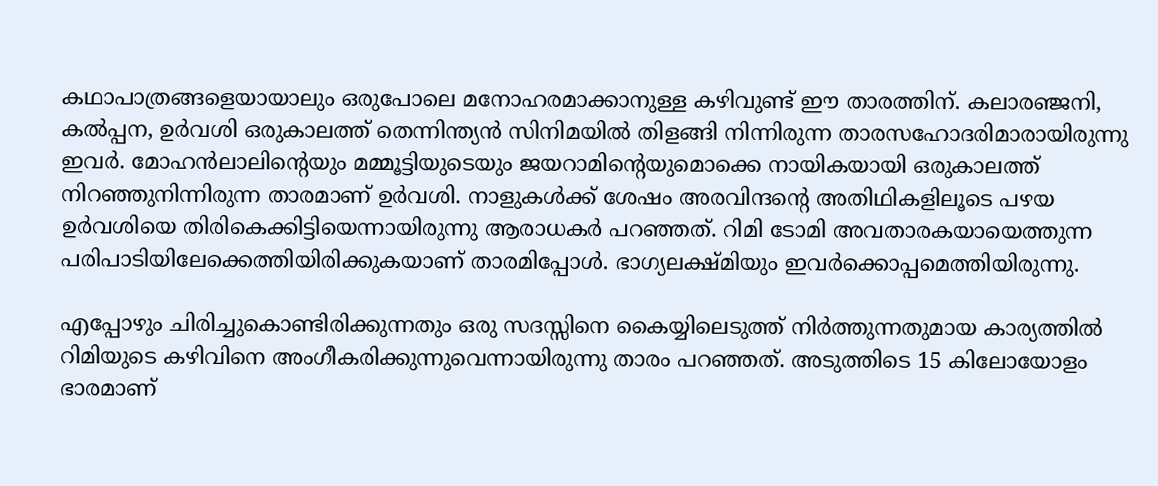കഥാപാത്രങ്ങളെയായാലും ഒരുപോലെ മനോഹരമാക്കാനുള്ള കഴിവുണ്ട് ഈ താരത്തിന്. കലാരഞ്ജനി, കല്‍പ്പന, ഉര്‍വശി ഒരുകാലത്ത് തെന്നിന്ത്യന്‍ സിനിമയില്‍ തിളങ്ങി നിന്നിരുന്ന താരസഹോദരിമാരായിരുന്നു ഇവര്‍. മോഹന്‍ലാലിന്റെയും മമ്മൂട്ടിയുടെയും ജയറാമിന്റെയുമൊക്കെ നായികയായി ഒരുകാലത്ത് നിറഞ്ഞുനിന്നിരുന്ന താരമാണ് ഉര്‍വശി. നാളുകള്‍ക്ക് ശേഷം അരവിന്ദന്റെ അതിഥികളിലൂടെ പഴയ ഉര്‍വശിയെ തിരികെക്കിട്ടിയെന്നായിരുന്നു ആരാധകര്‍ പറഞ്ഞത്. റിമി ടോമി അവതാരകയായെത്തുന്ന പരിപാടിയിലേക്കെത്തിയിരിക്കുകയാണ് താരമിപ്പോള്‍. ഭാഗ്യലക്ഷ്മിയും ഇവര്‍ക്കൊപ്പമെത്തിയിരുന്നു.

എപ്പോഴും ചിരിച്ചുകൊണ്ടിരിക്കുന്നതും ഒരു സദസ്സിനെ കൈയ്യിലെടുത്ത് നിര്‍ത്തുന്നതുമായ കാര്യത്തില്‍ റിമിയുടെ കഴിവിനെ അംഗീകരിക്കുന്നുവെന്നായിരുന്നു താരം പറഞ്ഞത്. അടുത്തിടെ 15 കിലോയോളം ഭാരമാണ്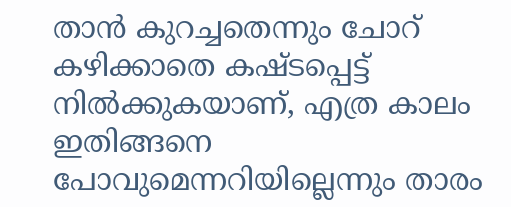താന്‍ കുറച്ചതെന്നും ചോറ് കഴിക്കാതെ കഷ്ടപ്പെട്ട് നില്‍ക്കുകയാണ്, എത്ര കാലം ഇതിങ്ങനെ പോവുമെന്നറിയില്ലെന്നും താരം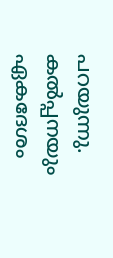പറയുന്നു. കല്‍പ്പനയും ഏകദേശം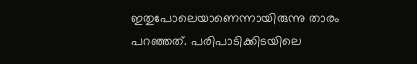ഇതുപോലെയാണെന്നായിരുന്നു താരം പറഞ്ഞത്. പരിപാടിക്കിടയിലെ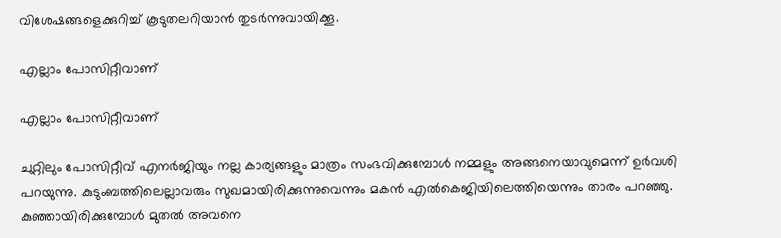വിശേഷങ്ങളെക്കുറിച്ച് കൂടുതലറിയാന്‍ തുടര്‍ന്നുവായിക്കൂ.

എല്ലാം പോസിറ്റീവാണ്

എല്ലാം പോസിറ്റീവാണ്

ചുറ്റിലും പോസിറ്റീവ് എനര്‍ജിയും നല്ല കാര്യങ്ങളും മാത്രം സംഭവിക്കുമ്പോള്‍ നമ്മളും അങ്ങനെയാവുമെന്ന് ഉര്‍വശി പറയുന്നു. കുടുംബത്തിലെല്ലാവരും സുഖമായിരിക്കുന്നുവെന്നും മകന്‍ എല്‍കെജിയിലെത്തിയെന്നും താരം പറഞ്ഞു. കുഞ്ഞായിരിക്കുമ്പോള്‍ മുതല്‍ അവനെ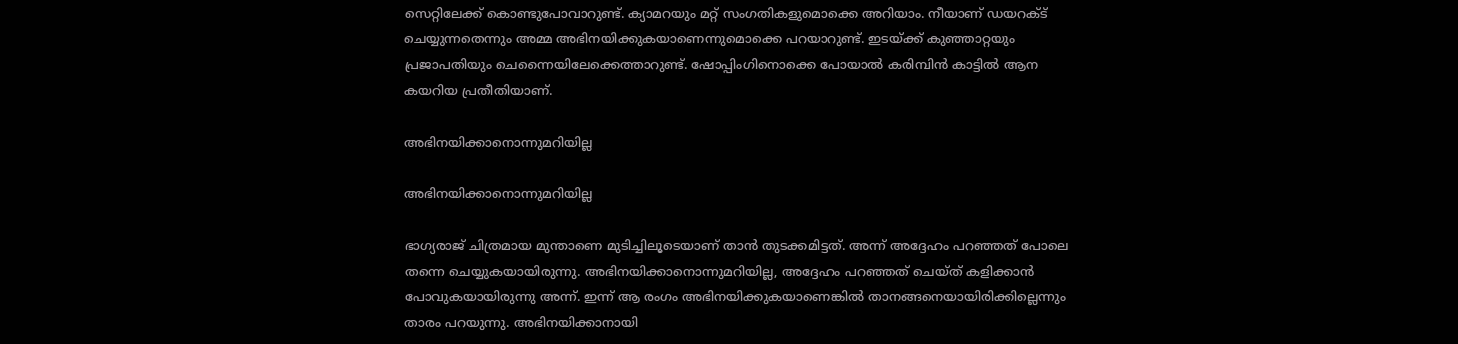സെറ്റിലേക്ക് കൊണ്ടുപോവാറുണ്ട്. ക്യാമറയും മറ്റ് സംഗതികളുമൊക്കെ അറിയാം. നീയാണ് ഡയറക്ട് ചെയ്യുന്നതെന്നും അമ്മ അഭിനയിക്കുകയാണെന്നുമൊക്കെ പറയാറുണ്ട്. ഇടയ്ക്ക് കുഞ്ഞാറ്റയും പ്രജാപതിയും ചെന്നൈയിലേക്കെത്താറുണ്ട്. ഷോപ്പിംഗിനൊക്കെ പോയാല്‍ കരിമ്പിന്‍ കാട്ടില്‍ ആന കയറിയ പ്രതീതിയാണ്.

അഭിനയിക്കാനൊന്നുമറിയില്ല

അഭിനയിക്കാനൊന്നുമറിയില്ല

ഭാഗ്യരാജ് ചിത്രമായ മുന്താണെ മുടിച്ചിലൂടെയാണ് താന്‍ തുടക്കമിട്ടത്. അന്ന് അദ്ദേഹം പറഞ്ഞത് പോലെ തന്നെ ചെയ്യുകയായിരുന്നു. അഭിനയിക്കാനൊന്നുമറിയില്ല, അദ്ദേഹം പറഞ്ഞത് ചെയ്ത് കളിക്കാന്‍ പോവുകയായിരുന്നു അന്ന്. ഇന്ന് ആ രംഗം അഭിനയിക്കുകയാണെങ്കില്‍ താനങ്ങനെയായിരിക്കില്ലെന്നും താരം പറയുന്നു. അഭിനയിക്കാനായി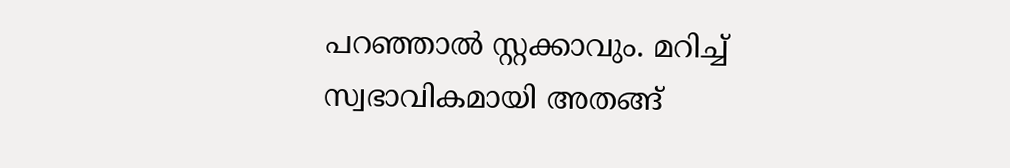പറഞ്ഞാല്‍ സ്റ്റക്കാവും. മറിച്ച് സ്വഭാവികമായി അതങ്ങ്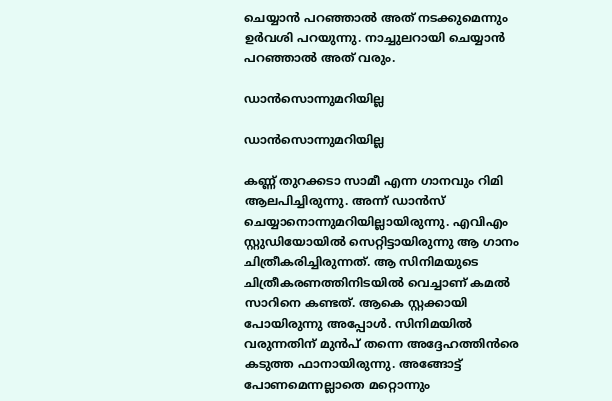ചെയ്യാന്‍ പറഞ്ഞാല്‍ അത് നടക്കുമെന്നും ഉര്‍വശി പറയുന്നു. നാച്ചുലറായി ചെയ്യാന്‍ പറഞ്ഞാല്‍ അത് വരും.

ഡാന്‍സൊന്നുമറിയില്ല

ഡാന്‍സൊന്നുമറിയില്ല

കണ്ണ് തുറക്കടാ സാമീ എന്ന ഗാനവും റിമി ആലപിച്ചിരുന്നു. അന്ന് ഡാന്‍സ് ചെയ്യാനൊന്നുമറിയില്ലായിരുന്നു. എവിഎം സ്റ്റുഡിയോയില്‍ സെറ്റിട്ടായിരുന്നു ആ ഗാനം ചിത്രീകരിച്ചിരുന്നത്. ആ സിനിമയുടെ ചിത്രീകരണത്തിനിടയില്‍ വെച്ചാണ് കമല്‍ സാറിനെ കണ്ടത്. ആകെ സ്റ്റക്കായി പോയിരുന്നു അപ്പോള്‍. സിനിമയില്‍ വരുന്നതിന് മുന്‍പ് തന്നെ അദ്ദേഹത്തിന്‍രെ കടുത്ത ഫാനായിരുന്നു. അങ്ങോട്ട് പോണമെന്നല്ലാതെ മറ്റൊന്നും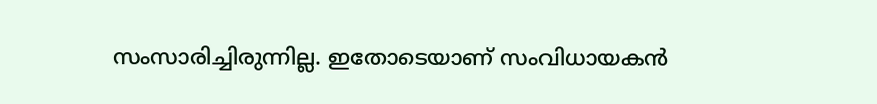സംസാരിച്ചിരുന്നില്ല. ഇതോടെയാണ് സംവിധായകന്‍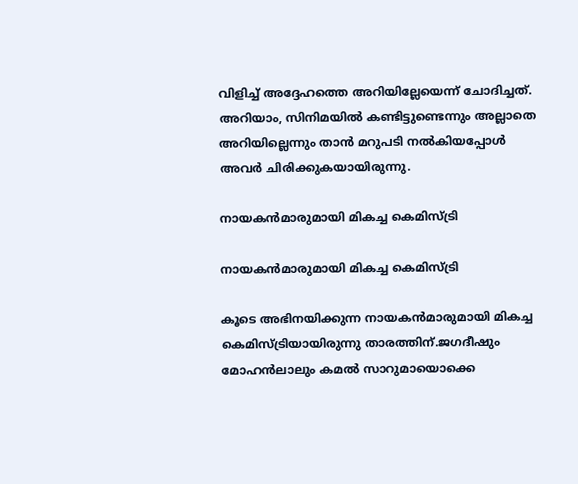വിളിച്ച് അദ്ദേഹത്തെ അറിയില്ലേയെന്ന് ചോദിച്ചത്. അറിയാം, സിനിമയില്‍ കണ്ടിട്ടുണ്ടെന്നും അല്ലാതെ അറിയില്ലെന്നും താന്‍ മറുപടി നല്‍കിയപ്പോള്‍ അവര്‍ ചിരിക്കുകയായിരുന്നു.

നായകന്‍മാരുമായി മികച്ച കെമിസ്ട്രി

നായകന്‍മാരുമായി മികച്ച കെമിസ്ട്രി

കൂടെ അഭിനയിക്കുന്ന നായകന്‍മാരുമായി മികച്ച കെമിസ്ട്രിയായിരുന്നു താരത്തിന്.ജഗദീഷും മോഹന്‍ലാലും കമല്‍ സാറുമായൊക്കെ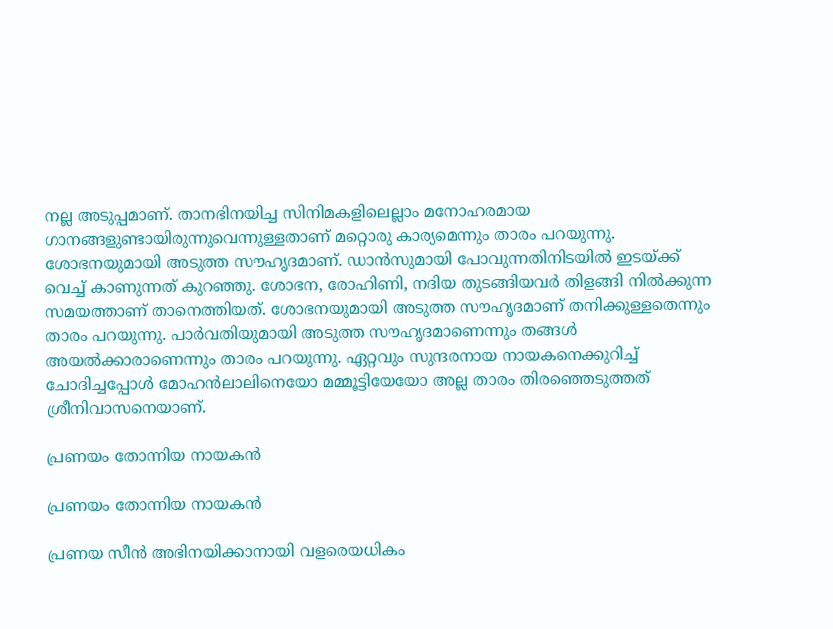നല്ല അടുപ്പമാണ്. താനഭിനയിച്ച സിനിമകളിലെല്ലാം മനോഹരമായ ഗാനങ്ങളുണ്ടായിരുന്നുവെന്നുള്ളതാണ് മറ്റൊരു കാര്യമെന്നും താരം പറയുന്നു. ശോഭനയുമായി അടുത്ത സൗഹൃദമാണ്. ഡാന്‍സുമായി പോവുന്നതിനിടയില്‍ ഇടയ്ക്ക് വെച്ച് കാണുന്നത് കുറഞ്ഞു. ശോഭന, രോഹിണി, നദിയ തുടങ്ങിയവര്‍ തിളങ്ങി നില്‍ക്കുന്ന സമയത്താണ് താനെത്തിയത്. ശോഭനയുമായി അടുത്ത സൗഹൃദമാണ് തനിക്കുള്ളതെന്നും താരം പറയുന്നു. പാര്‍വതിയുമായി അടുത്ത സൗഹൃദമാണെന്നും തങ്ങള്‍ അയല്‍ക്കാരാണെന്നും താരം പറയുന്നു. ഏറ്റവും സുന്ദരനായ നായകനെക്കുറിച്ച് ചോദിച്ചപ്പോള്‍ മോഹന്‍ലാലിനെയോ മമ്മൂട്ടിയേയോ അല്ല താരം തിരഞ്ഞെടുത്തത് ശ്രീനിവാസനെയാണ്.

പ്രണയം തോന്നിയ നായകന്‍

പ്രണയം തോന്നിയ നായകന്‍

പ്രണയ സീന്‍ അഭിനയിക്കാനായി വളരെയധികം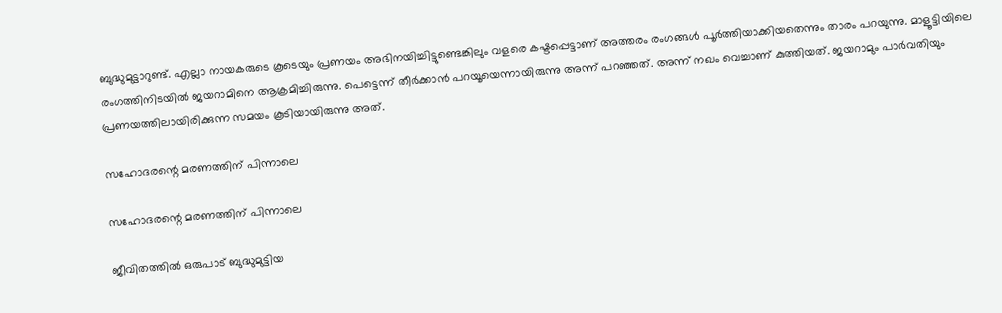ബുദ്ധുമുട്ടാറുണ്ട്. എല്ലാ നായകരുടെ കൂടെയും പ്രണയം അഭിനയിച്ചിട്ടുണ്ടെങ്കിലും വളരെ കഷ്ടപ്പെട്ടാണ് അത്തരം രംഗങ്ങള്‍ പൂര്‍ത്തിയാക്കിയതെന്നും താരം പറയുന്നു. മാളൂട്ടിയിലെ രംഗത്തിനിടയില്‍ ജയറാമിനെ ആക്രമിച്ചിരുന്നു. പെട്ടെന്ന് തീര്‍ക്കാന്‍ പറയൂയെന്നായിരുന്നു അന്ന് പറഞ്ഞത്. അന്ന് നഖം വെച്ചാണ് കുത്തിയത്. ജയറാമും പാര്‍വതിയും പ്രണയത്തിലായിരിക്കുന്ന സമയം കൂടിയായിരുന്നു അത്.

സഹോദരന്റെ മരണത്തിന് പിന്നാലെ

സഹോദരന്റെ മരണത്തിന് പിന്നാലെ

ജീവിതത്തില്‍ ഒരുപാട് ബുദ്ധുമുട്ടിയ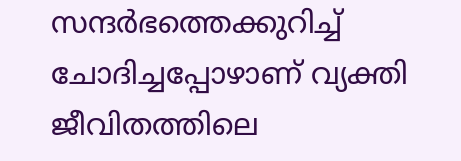സന്ദര്‍ഭത്തെക്കുറിച്ച് ചോദിച്ചപ്പോഴാണ് വ്യക്തി ജീവിതത്തിലെ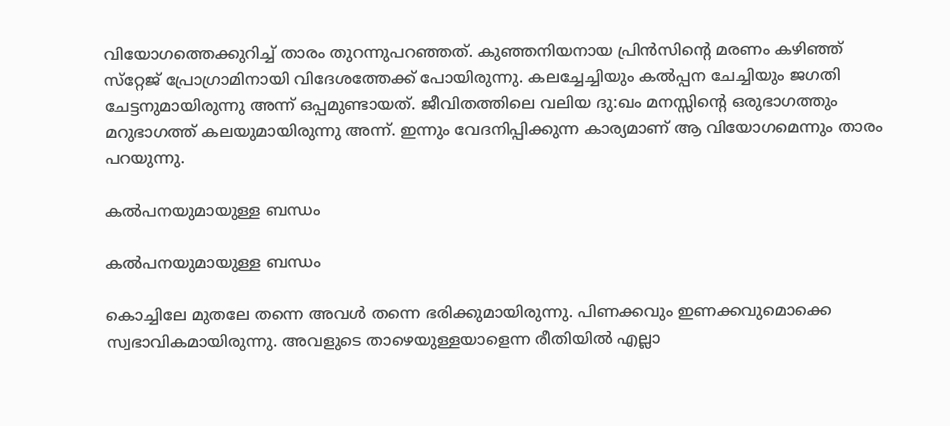വിയോഗത്തെക്കുറിച്ച് താരം തുറന്നുപറഞ്ഞത്. കുഞ്ഞനിയനായ പ്രിന്‍സിന്റെ മരണം കഴിഞ്ഞ് സ്‌റ്റേജ് പ്രോഗ്രാമിനായി വിദേശത്തേക്ക് പോയിരുന്നു. കലച്ചേച്ചിയും കല്‍പ്പന ചേച്ചിയും ജഗതി ചേട്ടനുമായിരുന്നു അന്ന് ഒപ്പമുണ്ടായത്. ജീവിതത്തിലെ വലിയ ദു:ഖം മനസ്സിന്റെ ഒരുഭാഗത്തും മറുഭാഗത്ത് കലയുമായിരുന്നു അന്ന്. ഇന്നും വേദനിപ്പിക്കുന്ന കാര്യമാണ് ആ വിയോഗമെന്നും താരം പറയുന്നു.

കല്‍പനയുമായുള്ള ബന്ധം

കല്‍പനയുമായുള്ള ബന്ധം

കൊച്ചിലേ മുതലേ തന്നെ അവള്‍ തന്നെ ഭരിക്കുമായിരുന്നു. പിണക്കവും ഇണക്കവുമൊക്കെ സ്വഭാവികമായിരുന്നു. അവളുടെ താഴെയുള്ളയാളെന്ന രീതിയില്‍ എല്ലാ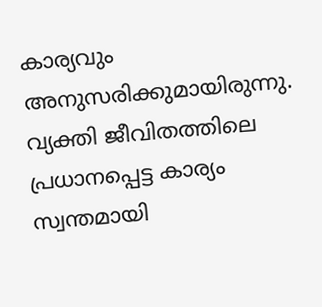കാര്യവും അനുസരിക്കുമായിരുന്നു. വ്യക്തി ജീവിതത്തിലെ പ്രധാനപ്പെട്ട കാര്യം സ്വന്തമായി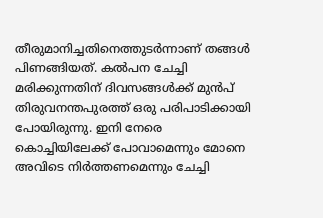തീരുമാനിച്ചതിനെത്തുടര്‍ന്നാണ് തങ്ങള്‍ പിണങ്ങിയത്. കല്‍പന ചേച്ചി മരിക്കുന്നതിന് ദിവസങ്ങള്‍ക്ക് മുന്‍പ് തിരുവനന്തപുരത്ത് ഒരു പരിപാടിക്കായി പോയിരുന്നു. ഇനി നേരെ കൊച്ചിയിലേക്ക് പോവാമെന്നും മോനെ അവിടെ നിര്‍ത്തണമെന്നും ചേച്ചി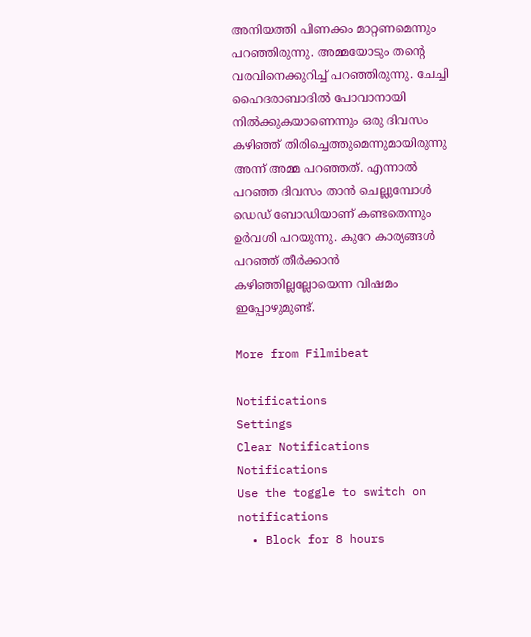അനിയത്തി പിണക്കം മാറ്റണമെന്നും പറഞ്ഞിരുന്നു. അമ്മയോടും തന്റെ വരവിനെക്കുറിച്ച് പറഞ്ഞിരുന്നു. ചേച്ചി ഹൈദരാബാദില്‍ പോവാനായി നില്‍ക്കുകയാണെന്നും ഒരു ദിവസം കഴിഞ്ഞ് തിരിച്ചെത്തുമെന്നുമായിരുന്നു അന്ന് അമ്മ പറഞ്ഞത്. എന്നാല്‍ പറഞ്ഞ ദിവസം താന്‍ ചെല്ലുമ്പോള്‍ ഡെഡ് ബോഡിയാണ് കണ്ടതെന്നും ഉര്‍വശി പറയുന്നു. കുറേ കാര്യങ്ങള്‍ പറഞ്ഞ് തീര്‍ക്കാന്‍ കഴിഞ്ഞില്ലല്ലോയെന്ന വിഷമം ഇപ്പോഴുമുണ്ട്.

More from Filmibeat

Notifications
Settings
Clear Notifications
Notifications
Use the toggle to switch on notifications
  • Block for 8 hours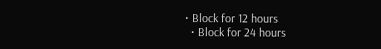• Block for 12 hours
  • Block for 24 hours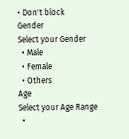• Don't block
Gender
Select your Gender
  • Male
  • Female
  • Others
Age
Select your Age Range
  •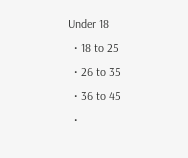Under 18
  • 18 to 25
  • 26 to 35
  • 36 to 45
  •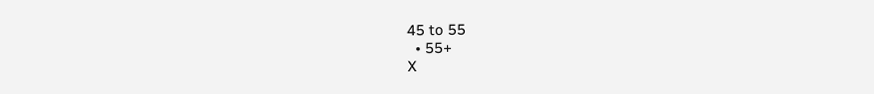45 to 55
  • 55+
X